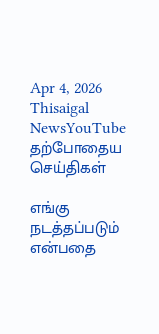Apr 4, 2026
Thisaigal NewsYouTube
தற்போதைய செய்திகள்

எங்கு நடத்தப்படும் என்பதை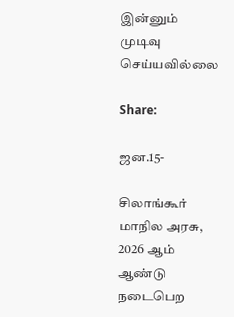இன்னும் முடிவு செய்யவில்லை

Share:

ஜன.15-

சிலாங்கூர் மாநில அரசு, 2026 ஆம் ஆண்டு நடைபெற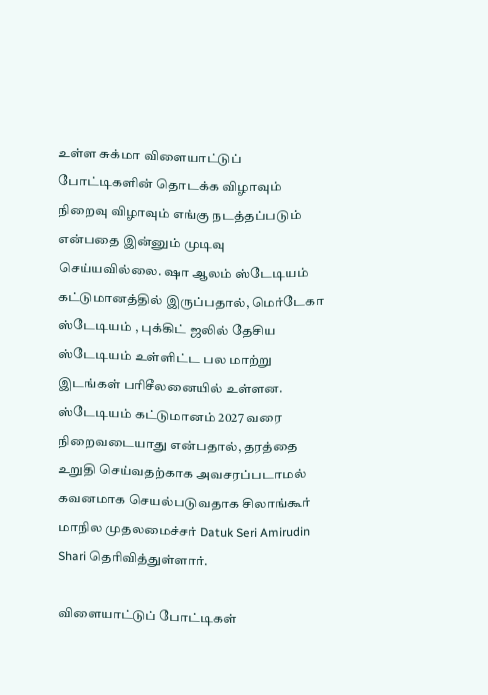உள்ள சுக்மா விளையாட்டுப் போட்டிகளின் தொடக்க விழாவும் நிறைவு விழாவும் எங்கு நடத்தப்படும் என்பதை இன்னும் முடிவு செய்யவில்லை. ஷா ஆலம் ஸ்டேடியம் கட்டுமானத்தில் இருப்பதால், மெர்டேகா ஸ்டேடியம் , புக்கிட் ஜலில் தேசிய ஸ்டேடியம் உள்ளிட்ட பல மாற்று இடங்கள் பரிசீலனையில் உள்ளன. ஸ்டேடியம் கட்டுமானம் 2027 வரை நிறைவடையாது என்பதால், தரத்தை உறுதி செய்வதற்காக அவசரப்படாமல் கவனமாக செயல்படுவதாக சிலாங்கூர் மாநில முதலமைச்சர் Datuk Seri Amirudin Shari தெரிவித்துள்ளார்.

விளையாட்டுப் போட்டிகள்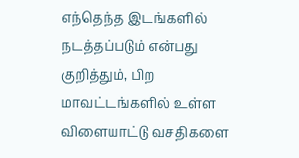எந்தெந்த இடங்களில் நடத்தப்படும் என்பது குறித்தும், பிற மாவட்டங்களில் உள்ள விளையாட்டு வசதிகளை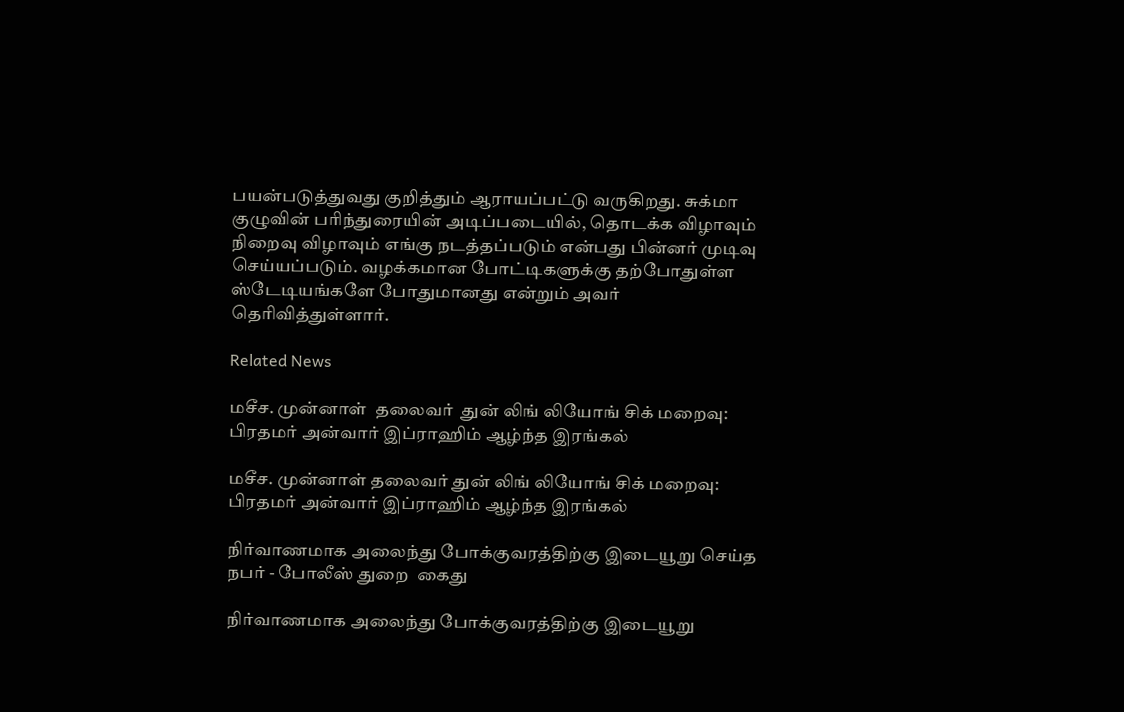பயன்படுத்துவது குறித்தும் ஆராயப்பட்டு வருகிறது. சுக்மா குழுவின் பரிந்துரையின் அடிப்படையில், தொடக்க விழாவும் நிறைவு விழாவும் எங்கு நடத்தப்படும் என்பது பின்னர் முடிவு செய்யப்படும். வழக்கமான போட்டிகளுக்கு தற்போதுள்ள ஸ்டேடியங்களே போதுமானது என்றும் அவர் தெரிவித்துள்ளார்.

Related News

மசீச. முன்னாள்  தலைவர்  துன் லிங் லியோங் சிக் மறைவு: பிரதமர் அன்வார் இப்ராஹிம் ஆழ்ந்த இரங்கல்

மசீச. முன்னாள் தலைவர் துன் லிங் லியோங் சிக் மறைவு: பிரதமர் அன்வார் இப்ராஹிம் ஆழ்ந்த இரங்கல்

நிர்வாணமாக அலைந்து போக்குவரத்திற்கு இடையூறு செய்த நபர் - போலீஸ் துறை  கைது

நிர்வாணமாக அலைந்து போக்குவரத்திற்கு இடையூறு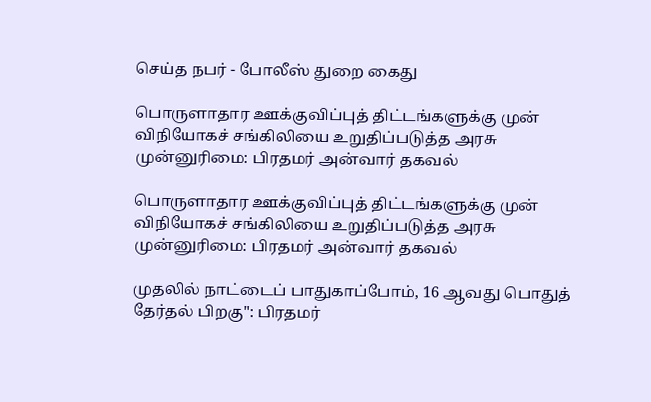செய்த நபர் - போலீஸ் துறை கைது

பொருளாதார ஊக்குவிப்புத் திட்டங்களுக்கு முன் விநியோகச் சங்கிலியை உறுதிப்படுத்த அரசு முன்னுரிமை: பிரதமர் அன்வார் தகவல்

பொருளாதார ஊக்குவிப்புத் திட்டங்களுக்கு முன் விநியோகச் சங்கிலியை உறுதிப்படுத்த அரசு முன்னுரிமை: பிரதமர் அன்வார் தகவல்

முதலில் நாட்டைப் பாதுகாப்போம், 16 ஆவது பொதுத் தேர்தல் பிறகு": பிரதமர்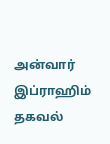அன்வார் இப்ராஹிம் தகவல்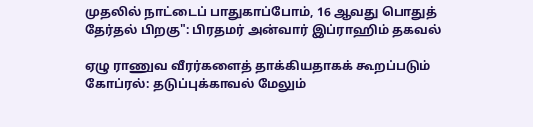முதலில் நாட்டைப் பாதுகாப்போம், 16 ஆவது பொதுத் தேர்தல் பிறகு": பிரதமர் அன்வார் இப்ராஹிம் தகவல்

ஏழு ராணுவ வீரர்களைத் தாக்கியதாகக் கூறப்படும் கோப்ரல்: தடுப்புக்காவல் மேலும்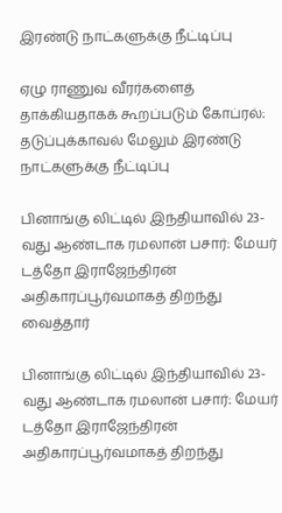இரண்டு நாட்களுக்கு நீட்டிப்பு

ஏழு ராணுவ வீரர்களைத் தாக்கியதாகக் கூறப்படும் கோப்ரல்: தடுப்புக்காவல் மேலும் இரண்டு நாட்களுக்கு நீட்டிப்பு

பினாங்கு லிட்டில் இந்தியாவில் 23-வது ஆண்டாக ரமலான் பசார்: மேயர் டத்தோ இராஜேந்திரன் அதிகாரப்பூர்வமாகத் திறந்து வைத்தார்

பினாங்கு லிட்டில் இந்தியாவில் 23-வது ஆண்டாக ரமலான் பசார்: மேயர் டத்தோ இராஜேந்திரன் அதிகாரப்பூர்வமாகத் திறந்து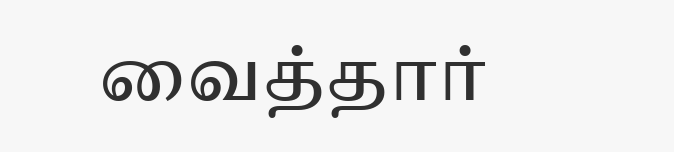வைத்தார்